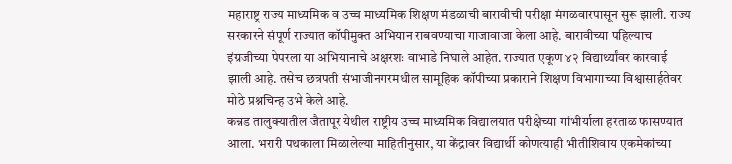महाराष्ट्र राज्य माध्यमिक व उच्च माध्यमिक शिक्षण मंडळाची बारावीची परीक्षा मंगळवारपासून सुरू झाली. राज्य सरकारने संपूर्ण राज्यात कॉपीमुक्त अभियान राबवण्याचा गाजावाजा केला आहे. बारावीच्या पहिल्याच इंग्रजीच्या पेपरला या अभियानाचे अक्षरशः वाभाडे निघाले आहेत. राज्यात एकूण ४२ विद्यार्थ्यांवर कारवाई झाली आहे. तसेच छत्रपती संभाजीनगरमधील सामूहिक कॉपीच्या प्रकाराने शिक्षण विभागाच्या विश्वासार्हतेवर मोठे प्रश्नचिन्ह उभे केले आहे.
कन्नड तालुक्यातील जैतापूर येथील राष्ट्रीय उच्च माध्यमिक विद्यालयात परीक्षेच्या गांभीर्याला हरताळ फासण्यात आला. भरारी पथकाला मिळालेल्या माहितीनुसार, या केंद्रावर विद्यार्थी कोणत्याही भीतीशिवाय एकमेकांच्या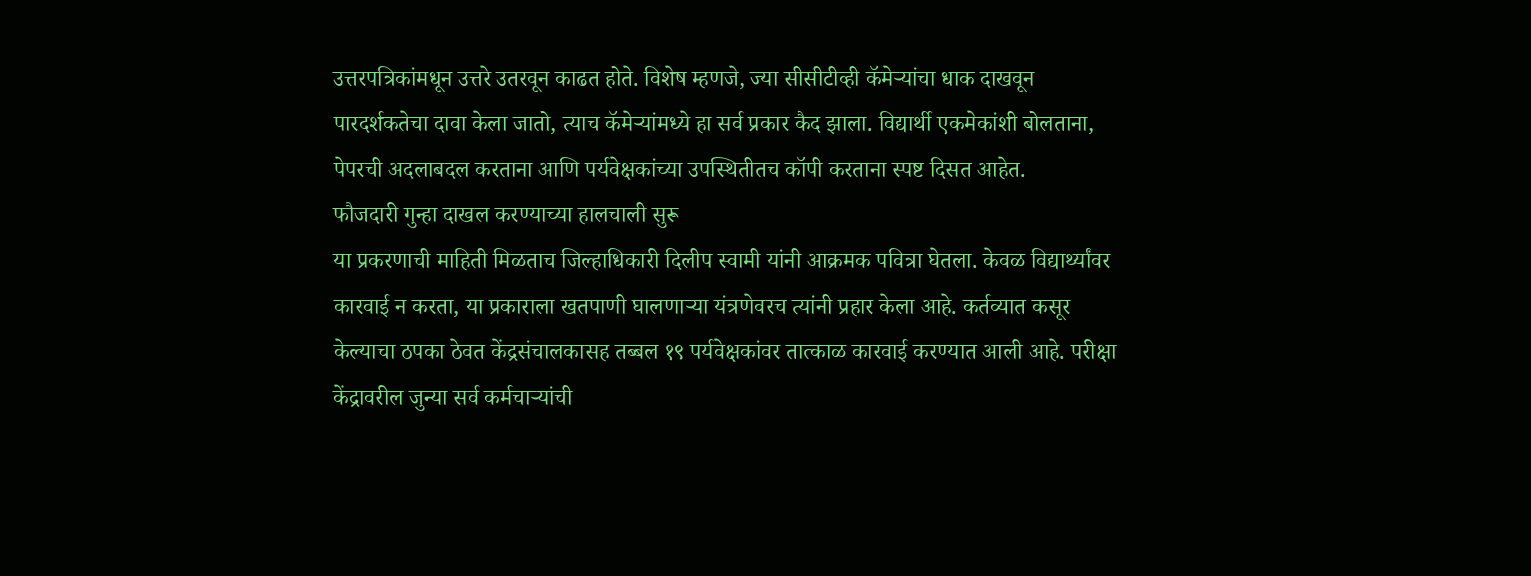उत्तरपत्रिकांमधून उत्तरे उतरवून काढत होते. विशेष म्हणजे, ज्या सीसीटीव्ही कॅमेऱ्यांचा धाक दाखवून पारदर्शकतेचा दावा केला जातो, त्याच कॅमेऱ्यांमध्ये हा सर्व प्रकार कैद झाला. विद्यार्थी एकमेकांशी बोलताना, पेपरची अदलाबदल करताना आणि पर्यवेक्षकांच्या उपस्थितीतच कॉपी करताना स्पष्ट दिसत आहेत.
फौजदारी गुन्हा दाखल करण्याच्या हालचाली सुरू
या प्रकरणाची माहिती मिळताच जिल्हाधिकारी दिलीप स्वामी यांनी आक्रमक पवित्रा घेतला. केवळ विद्यार्थ्यांवर कारवाई न करता, या प्रकाराला खतपाणी घालणाऱ्या यंत्रणेवरच त्यांनी प्रहार केला आहे. कर्तव्यात कसूर केल्याचा ठपका ठेवत केंद्रसंचालकासह तब्बल १९ पर्यवेक्षकांवर तात्काळ कारवाई करण्यात आली आहे. परीक्षा केंद्रावरील जुन्या सर्व कर्मचाऱ्यांची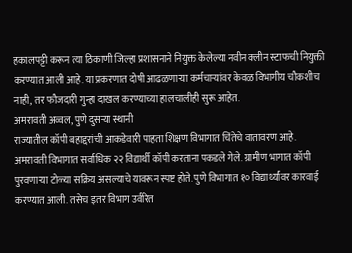हकालपट्टी करून त्या ठिकाणी जिल्हा प्रशासनाने नियुक्त केलेल्या नवीन क्लीन स्टाफची नियुक्ती करण्यात आली आहे. या प्रकरणात दोषी आढळणाऱ्या कर्मचाऱ्यांवर केवळ विभागीय चौकशीच नाही, तर फौजदारी गुन्हा दाखल करण्याच्या हालचालीही सुरू आहेत.
अमरावती अव्वल, पुणे दुसऱ्या स्थानी
राज्यातील कॉपी बहाद्दरांची आकडेवारी पाहता शिक्षण विभागात चिंतेचे वातावरण आहे. अमरावती विभागात सर्वाधिक २२ विद्यार्थी कॉपी करताना पकडले गेले. ग्रामीण भागात कॉपी पुरवणाऱ्या टोळ्या सक्रिय असल्याचे यावरून स्पष्ट होते. पुणे विभागात १० विद्यार्थ्यांवर कारवाई करण्यात आली. तसेच इतर विभाग उर्वरित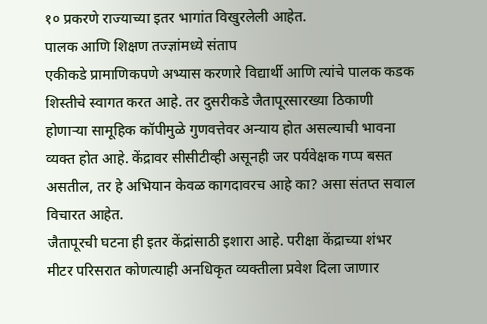१० प्रकरणे राज्याच्या इतर भागांत विखुरलेली आहेत.
पालक आणि शिक्षण तज्ज्ञांमध्ये संताप
एकीकडे प्रामाणिकपणे अभ्यास करणारे विद्यार्थी आणि त्यांचे पालक कडक शिस्तीचे स्वागत करत आहे. तर दुसरीकडे जैतापूरसारख्या ठिकाणी होणाऱ्या सामूहिक कॉपीमुळे गुणवत्तेवर अन्याय होत असल्याची भावना व्यक्त होत आहे. केंद्रावर सीसीटीव्ही असूनही जर पर्यवेक्षक गप्प बसत असतील, तर हे अभियान केवळ कागदावरच आहे का? असा संतप्त सवाल विचारत आहेत.
जैतापूरची घटना ही इतर केंद्रांसाठी इशारा आहे. परीक्षा केंद्राच्या शंभर मीटर परिसरात कोणत्याही अनधिकृत व्यक्तीला प्रवेश दिला जाणार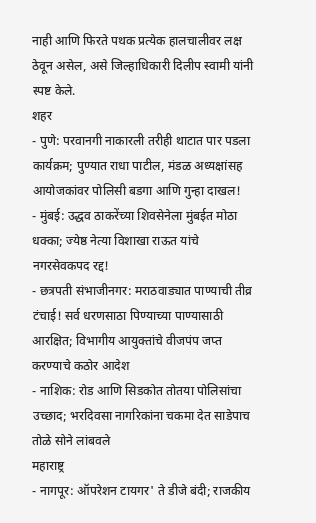नाही आणि फिरते पथक प्रत्येक हालचालीवर लक्ष ठेवून असेल, असे जिल्हाधिकारी दिलीप स्वामी यांनी स्पष्ट केले.
शहर
- पुणे: परवानगी नाकारली तरीही थाटात पार पडला कार्यक्रम; पुण्यात राधा पाटील, मंडळ अध्यक्षांसह आयोजकांवर पोलिसी बडगा आणि गुन्हा दाखल!
- मुंबई: उद्धव ठाकरेंच्या शिवसेनेला मुंबईत मोठा धक्का; ज्येष्ठ नेत्या विशाखा राऊत यांचे नगरसेवकपद रद्द!
- छत्रपती संभाजीनगर: मराठवाड्यात पाण्याची तीव्र टंचाई! सर्व धरणसाठा पिण्याच्या पाण्यासाठी आरक्षित; विभागीय आयुक्तांचे वीजपंप जप्त करण्याचे कठोर आदेश
- नाशिक: रोड आणि सिडकोत तोतया पोलिसांचा उच्छाद; भरदिवसा नागरिकांना चकमा देत साडेपाच तोळे सोने लांबवले
महाराष्ट्र
- नागपूर: ऑपरेशन टायगर' ते डीजे बंदी; राजकीय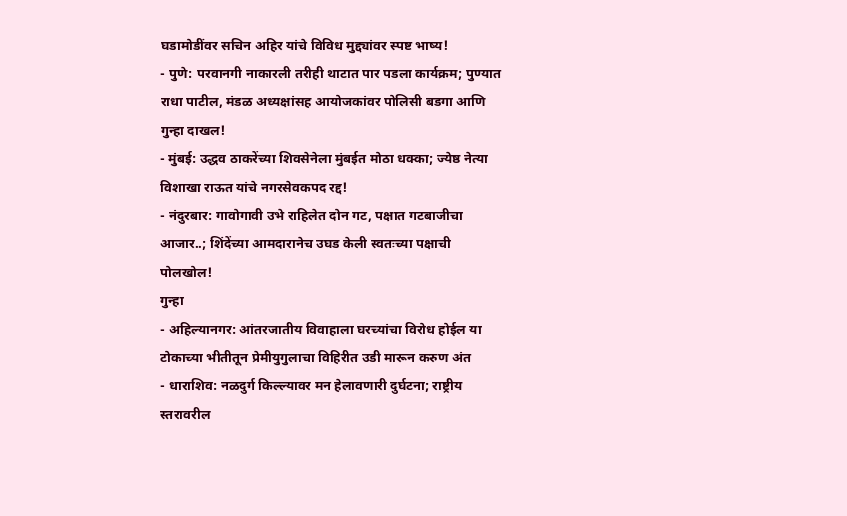घडामोडींवर सचिन अहिर यांचे विविध मुद्द्यांवर स्पष्ट भाष्य!
- पुणे: परवानगी नाकारली तरीही थाटात पार पडला कार्यक्रम; पुण्यात राधा पाटील, मंडळ अध्यक्षांसह आयोजकांवर पोलिसी बडगा आणि गुन्हा दाखल!
- मुंबई: उद्धव ठाकरेंच्या शिवसेनेला मुंबईत मोठा धक्का; ज्येष्ठ नेत्या विशाखा राऊत यांचे नगरसेवकपद रद्द!
- नंदुरबार: गावोगावी उभे राहिलेत दोन गट, पक्षात गटबाजीचा आजार..; शिंदेंच्या आमदारानेच उघड केली स्वतःच्या पक्षाची पोलखोल!
गुन्हा
- अहिल्यानगर: आंतरजातीय विवाहाला घरच्यांचा विरोध होईल या टोकाच्या भीतीतून प्रेमीयुगुलाचा विहिरीत उडी मारून करुण अंत
- धाराशिव: नळदुर्ग किल्ल्यावर मन हेलावणारी दुर्घटना; राष्ट्रीय स्तरावरील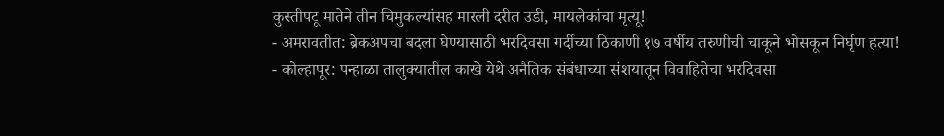कुस्तीपटू मातेने तीन चिमुकल्यांसह मारली दरीत उडी, मायलेकांचा मृत्यू!
- अमरावतीत: ब्रेकअपचा बदला घेण्यासाठी भरदिवसा गर्दीच्या ठिकाणी १७ वर्षीय तरुणीची चाकूने भोसकून निर्घृण हत्या!
- कोल्हापूर: पन्हाळा तालुक्यातील काखे येथे अनैतिक संबंधाच्या संशयातून विवाहितेचा भरदिवसा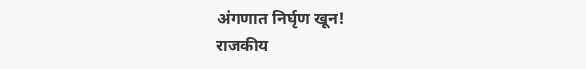अंगणात निर्घृण खून!
राजकीय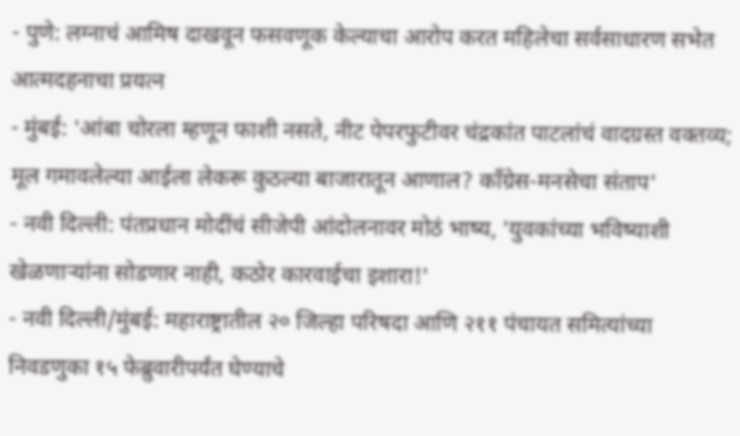- पुणे: लग्नाचं आमिष दाखवून फसवणूक केल्याचा आरोप करत महिलेचा सर्वसाधारण सभेत आत्मदहनाचा प्रयत्न
- मुंबई: 'आंबा चोरला म्हणून फाशी नसते, नीट पेपरफुटीवर चंद्रकांत पाटलांचं वादग्रस्त वक्तव्य; मूल गमावलेल्या आईला लेकरू कुठल्या बाजारातून आणाल? काँग्रेस-मनसेचा संताप'
- नवी दिल्ली: पंतप्रधान मोदींचं सीजेपी आंदोलनावर मोठं भाष्य, 'युवकांच्या भविष्याशी खेळणाऱ्यांना सोडणार नाही, कठोर कारवाईचा इशारा!'
- नवी दिल्ली/मुंबई: महाराष्ट्रातील २० जिल्हा परिषदा आणि २११ पंचायत समित्यांच्या निवडणुका १५ फेब्रुवारीपर्यंत घेण्याचे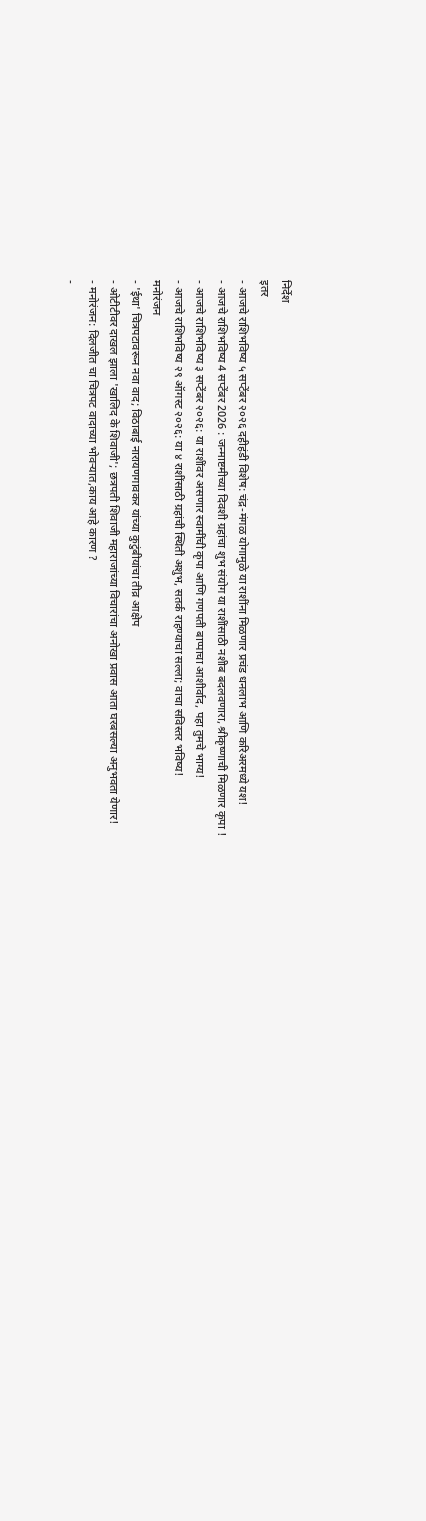निर्देश
इतर
- आजचे राशिभविष्य ५ सप्टेंबर २०२६ दहीहंडी विशेष: चंद्र-मंगळ योगामुळे या राशींना मिळणार प्रचंड धनलाभ आणि करिअरमध्ये यश!
- आजचे राशिभविष्य 4 सप्टेंबर 2026 : जन्माष्टमीच्या दिवशी ग्रहांचा शुभ संयोग या राशींसाठी नशीब बदलवणारा, श्रीकृष्णाची मिळणार कृपा !
- आजचे राशिभविष्य ३ सप्टेंबर २०२६: या राशींवर असणार स्वामींची कृपा आणि गणपती बाप्पाचा आशीर्वाद, पहा तुमचे भाग्य!
- आजचे राशिभविष्य २९ ऑगस्ट २०२६: या ४ राशींसाठी ग्रहांची स्थिती अशुभ, सतर्क राहण्याचा सल्ला; वाचा सविस्तर भविष्य!
मनोरंजन
- 'ईथा' चित्रपटावरून नवा वाद; विठाबाई नारायणगावकर यांच्या कुटुंबीयांचा तीव्र आक्षेप
- ओटीटीवर दाखल झाला 'खालिद के शिवाजी'; छत्रपती शिवाजी महाराजांच्या विचारांचा अनोखा प्रवास आता घरबसल्या अनुभवता येणार!
- मनोरंजन: दिलजीत चा चित्रपट वादाच्या भोवऱ्यात,काय आहे कारण ?
-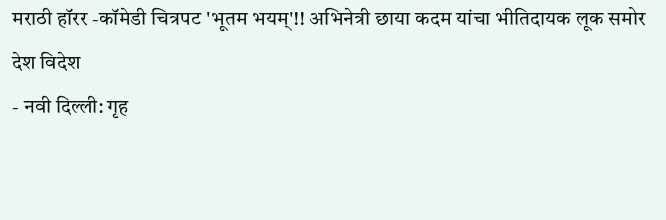मराठी हॉरर -कॉमेडी चित्रपट 'भूतम भयम्'!! अभिनेत्री छाया कदम यांचा भीतिदायक लूक समोर
देश विदेश
- नवी दिल्ली: गृह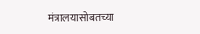मंत्रालयासोबतच्या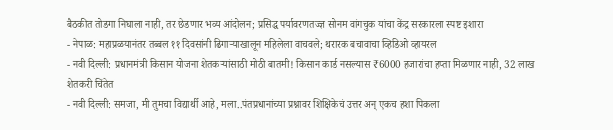बैठकीत तोडगा निघाला नाही, तर छेडणार भव्य आंदोलन; प्रसिद्ध पर्यावरणतज्ज्ञ सोनम वांगचुक यांचा केंद्र सरकारला स्पष्ट इशारा
- नेपाळ: महाप्रळयानंतर तब्बल ११ दिवसांनी ढिगाऱ्याखालून महिलेला वाचवले; थरारक बचावाचा व्हिडिओ व्हायरल
- नवी दिल्ली: प्रधानमंत्री किसान योजना शेतकऱ्यांसाठी मोठी बातमी! किसान कार्ड नसल्यास ₹6000 हजारांचा हप्ता मिळणार नाही, 32 लाख शेतकरी चिंतेत
- नवी दिल्ली: समजा, मी तुमचा विद्यार्थी आहे, मला..पंतप्रधानांच्या प्रश्नावर शिक्षिकेचं उत्तर अन् एकच हशा पिकला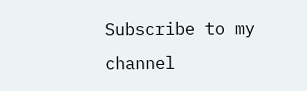Subscribe to my channel